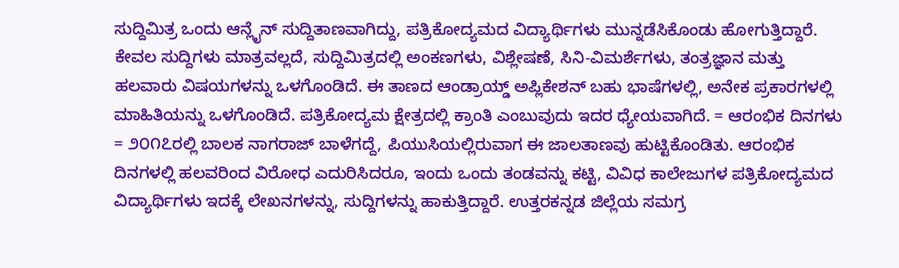ಸುದ್ದಿಮಿತ್ರ ಒಂದು ಆನ್ಲೈನ್ ಸುದ್ದಿತಾಣವಾಗಿದ್ದು, ಪತ್ರಿಕೋದ್ಯಮದ ವಿದ್ಯಾರ್ಥಿಗಳು ಮುನ್ನಡೆಸಿಕೊಂಡು ಹೋಗುತ್ತಿದ್ದಾರೆ. ಕೇವಲ ಸುದ್ದಿಗಳು ಮಾತ್ರವಲ್ಲದೆ, ಸುದ್ದಿಮಿತ್ರದಲ್ಲಿ ಅಂಕಣಗಳು, ವಿಶ್ಲೇಷಣೆ, ಸಿನಿ-ವಿಮರ್ಶೆಗಳು, ತಂತ್ರಜ್ಞಾನ ಮತ್ತು ಹಲವಾರು ವಿಷಯಗಳನ್ನು ಒಳಗೊಂಡಿದೆ. ಈ ತಾಣದ ಆಂಡ್ರಾಯ್ಡ್ ಅಪ್ಲಿಕೇಶನ್ ಬಹು ಭಾಷೆಗಳಲ್ಲಿ, ಅನೇಕ ಪ್ರಕಾರಗಳಲ್ಲಿ ಮಾಹಿತಿಯನ್ನು ಒಳಗೊಂಡಿದೆ. ಪತ್ರಿಕೋದ್ಯಮ ಕ್ಷೇತ್ರದಲ್ಲಿ ಕ್ರಾಂತಿ ಎಂಬುವುದು ಇದರ ಧ್ಯೇಯವಾಗಿದೆ. = ಆರಂಭಿಕ ದಿನಗಳು = ೨೦೧೭ರಲ್ಲಿ ಬಾಲಕ ನಾಗರಾಜ್ ಬಾಳೆಗದ್ದೆ, ಪಿಯುಸಿಯಲ್ಲಿರುವಾಗ ಈ ಜಾಲತಾಣವು ಹುಟ್ಟಿಕೊಂಡಿತು. ಆರಂಭಿಕ ದಿನಗಳಲ್ಲಿ ಹಲವರಿಂದ ವಿರೋಧ ಎದುರಿಸಿದರೂ, ಇಂದು ಒಂದು ತಂಡವನ್ನು ಕಟ್ಟಿ, ವಿವಿಧ ಕಾಲೇಜುಗಳ ಪತ್ರಿಕೋದ್ಯಮದ ವಿದ್ಯಾರ್ಥಿಗಳು ಇದಕ್ಕೆ ಲೇಖನಗಳನ್ನು, ಸುದ್ದಿಗಳನ್ನು ಹಾಕುತ್ತಿದ್ದಾರೆ. ಉತ್ತರಕನ್ನಡ ಜಿಲ್ಲೆಯ ಸಮಗ್ರ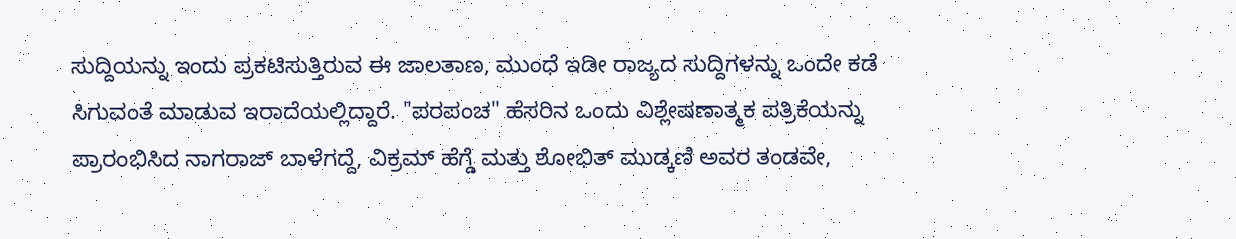ಸುದ್ದಿಯನ್ನು ಇಂದು ಪ್ರಕಟಿಸುತ್ತಿರುವ ಈ ಜಾಲತಾಣ, ಮುಂಧೆ ಇಡೀ ರಾಜ್ಯದ ಸುದ್ದಿಗಳನ್ನು ಒಂದೇ ಕಡೆ ಸಿಗುವಂತೆ ಮಾಡುವ ಇರಾದೆಯಲ್ಲಿದ್ದಾರೆ. "ಪರಪಂಚ" ಹೆಸರಿನ ಒಂದು ವಿಶ್ಲೇಷಣಾತ್ಮಕ ಪತ್ರಿಕೆಯನ್ನು ಪ್ರಾರಂಭಿಸಿದ ನಾಗರಾಜ್ ಬಾಳೆಗದ್ದೆ, ವಿಕ್ರಮ್ ಹೆಗ್ಡೆ ಮತ್ತು ಶೋಭಿತ್ ಮುಡ್ಕಣಿ ಅವರ ತಂಡವೇ,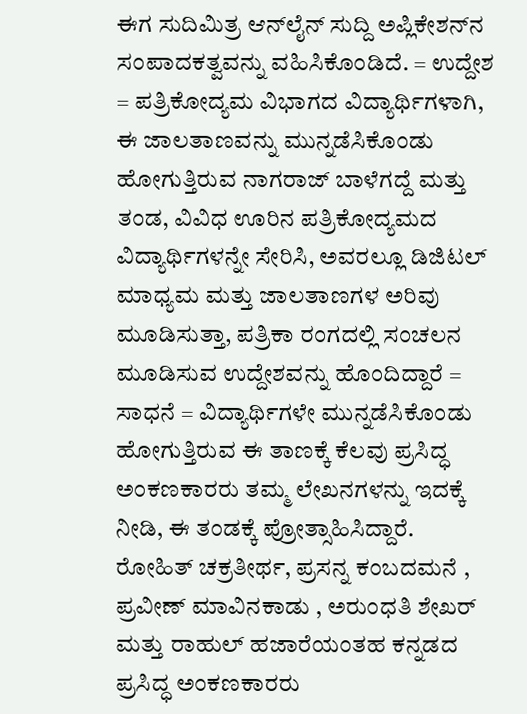ಈಗ ಸುದಿಮಿತ್ರ ಆನ್‌ಲೈನ್ ಸುದ್ದಿ ಅಪ್ಲಿಕೇಶನ್‌ನ ಸಂಪಾದಕತ್ವವನ್ನು ವಹಿಸಿಕೊಂಡಿದೆ. = ಉದ್ದೇಶ = ಪತ್ರಿಕೋದ್ಯಮ ವಿಭಾಗದ ವಿದ್ಯಾರ್ಥಿಗಳಾಗಿ, ಈ ಜಾಲತಾಣವನ್ನು ಮುನ್ನಡೆಸಿಕೊಂಡು ಹೋಗುತ್ತಿರುವ ನಾಗರಾಜ್ ಬಾಳೆಗದ್ದೆ ಮತ್ತು ತಂಡ, ವಿವಿಧ ಊರಿನ ಪತ್ರಿಕೋದ್ಯಮದ ವಿದ್ಯಾರ್ಥಿಗಳನ್ನೇ ಸೇರಿಸಿ, ಅವರಲ್ಲೂ ಡಿಜಿಟಲ್ ಮಾಧ್ಯಮ ಮತ್ತು ಜಾಲತಾಣಗಳ ಅರಿವು ಮೂಡಿಸುತ್ತಾ, ಪತ್ರಿಕಾ ರಂಗದಲ್ಲಿ ಸಂಚಲನ ಮೂಡಿಸುವ ಉದ್ದೇಶವನ್ನು ಹೊಂದಿದ್ದಾರೆ = ಸಾಧನೆ = ವಿದ್ಯಾರ್ಥಿಗಳೇ ಮುನ್ನಡೆಸಿಕೊಂಡು ಹೋಗುತ್ತಿರುವ ಈ ತಾಣಕ್ಕೆ ಕೆಲವು ಪ್ರಸಿದ್ಧ ಅಂಕಣಕಾರರು ತಮ್ಮ ಲೇಖನಗಳನ್ನು ಇದಕ್ಕೆ ನೀಡಿ, ಈ ತಂಡಕ್ಕೆ ಪ್ರೋತ್ಸಾಹಿಸಿದ್ದಾರೆ. ರೋಹಿತ್ ಚಕ್ರತೀರ್ಥ, ಪ್ರಸನ್ನ ಕಂಬದಮನೆ , ಪ್ರವೀಣ್ ಮಾವಿನಕಾಡು , ಅರುಂಧತಿ ಶೇಖರ್ ಮತ್ತು ರಾಹುಲ್ ಹಜಾರೆಯಂತಹ ಕನ್ನಡದ ಪ್ರಸಿದ್ಧ ಅಂಕಣಕಾರರು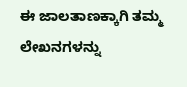ಈ ಜಾಲತಾಣಕ್ಕಾಗಿ ತಮ್ಮ ಲೇಖನಗಳನ್ನು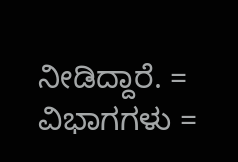ನೀಡಿದ್ದಾರೆ. = ವಿಭಾಗಗಳು =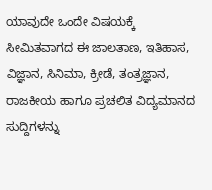ಯಾವುದೇ ಒಂದೇ ವಿಷಯಕ್ಕೆ ಸೀಮಿತವಾಗದ ಈ ಜಾಲತಾಣ, ಇತಿಹಾಸ, ವಿಜ್ಞಾನ, ಸಿನಿಮಾ, ಕ್ರೀಡೆ, ತಂತ್ರಜ್ಞಾನ, ರಾಜಕೀಯ ಹಾಗೂ ಪ್ರಚಲಿತ ವಿದ್ಯಮಾನದ ಸುದ್ದಿಗಳನ್ನು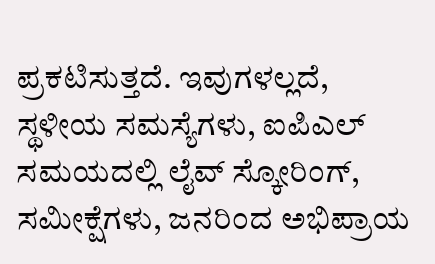ಪ್ರಕಟಿಸುತ್ತದೆ. ಇವುಗಳಲ್ಲದೆ, ಸ್ಥಳೀಯ ಸಮಸ್ಯೆಗಳು, ಐಪಿಎಲ್ ಸಮಯದಲ್ಲಿ ಲೈವ್ ಸ್ಕೋರಿಂಗ್, ಸಮೀಕ್ಷೆಗಳು, ಜನರಿಂದ ಅಭಿಪ್ರಾಯ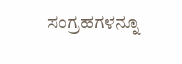ಸಂಗ್ರಹಗಳನ್ನೂ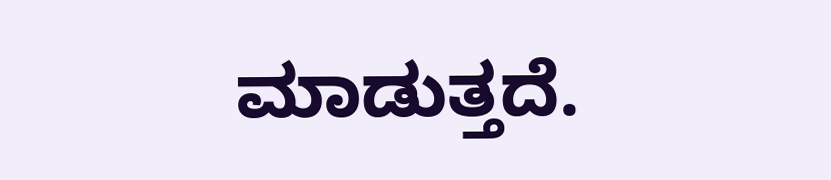ಮಾಡುತ್ತದೆ.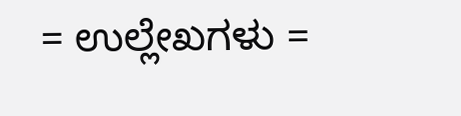= ಉಲ್ಲೇಖಗಳು =